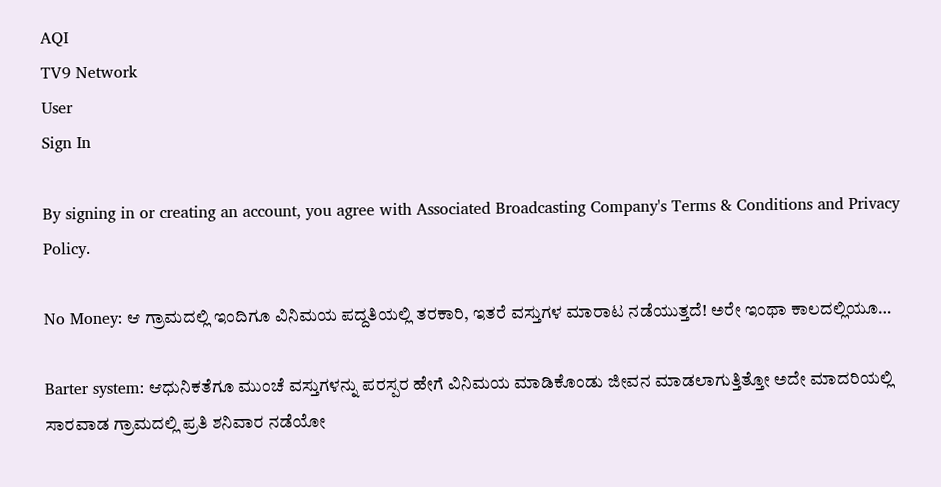AQI
TV9 Network
User
Sign In

By signing in or creating an account, you agree with Associated Broadcasting Company's Terms & Conditions and Privacy Policy.

No Money: ಆ ಗ್ರಾಮದಲ್ಲಿ ಇಂದಿಗೂ ವಿನಿಮಯ ಪದ್ದತಿಯಲ್ಲಿ ತರಕಾರಿ, ಇತರೆ ವಸ್ತುಗಳ ಮಾರಾಟ ನಡೆಯುತ್ತದೆ! ಅರೇ ಇಂಥಾ ಕಾಲದಲ್ಲಿಯೂ…

Barter system: ಆಧುನಿಕತೆಗೂ ಮುಂಚೆ ವಸ್ತುಗಳನ್ನು ಪರಸ್ಪರ ಹೇಗೆ ವಿನಿಮಯ ಮಾಡಿಕೊಂಡು ಜೀವನ ಮಾಡಲಾಗುತ್ತಿತ್ತೋ ಅದೇ ಮಾದರಿಯಲ್ಲಿ ಸಾರವಾಡ ಗ್ರಾಮದಲ್ಲಿ ಪ್ರತಿ ಶನಿವಾರ ನಡೆಯೋ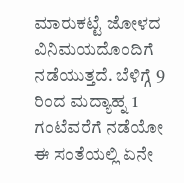ಮಾರುಕಟ್ಟೆ ಜೋಳದ ವಿನಿಮಯದೊಂದಿಗೆ ನಡೆಯುತ್ತದೆ. ಬೆಳಿಗ್ಗೆ 9 ರಿಂದ ಮದ್ಯಾಹ್ನ 1 ಗಂಟೆವರೆಗೆ ನಡೆಯೋ ಈ ಸಂತೆಯಲ್ಲಿ ಏನೇ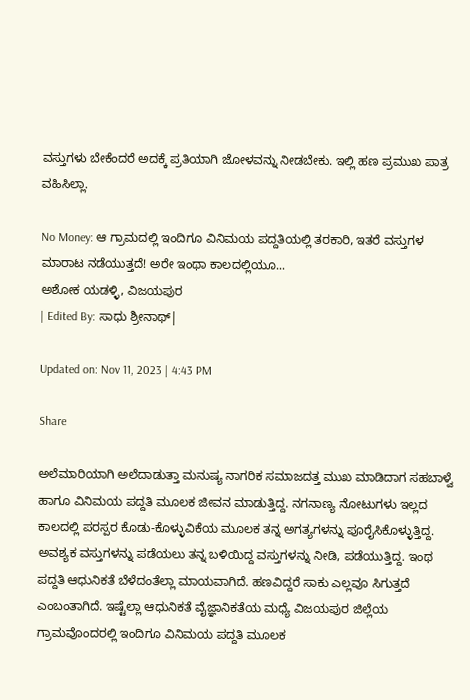ವಸ್ತುಗಳು ಬೇಕೆಂದರೆ ಅದಕ್ಕೆ ಪ್ರತಿಯಾಗಿ ಜೋಳವನ್ನು ನೀಡಬೇಕು. ಇಲ್ಲಿ ಹಣ ಪ್ರಮುಖ ಪಾತ್ರ ವಹಿಸಿಲ್ಲಾ.

No Money: ಆ ಗ್ರಾಮದಲ್ಲಿ ಇಂದಿಗೂ ವಿನಿಮಯ ಪದ್ದತಿಯಲ್ಲಿ ತರಕಾರಿ, ಇತರೆ ವಸ್ತುಗಳ ಮಾರಾಟ ನಡೆಯುತ್ತದೆ! ಅರೇ ಇಂಥಾ ಕಾಲದಲ್ಲಿಯೂ...
ಅಶೋಕ ಯಡಳ್ಳಿ, ವಿಜಯಪುರ
| Edited By: ಸಾಧು ಶ್ರೀನಾಥ್|

Updated on: Nov 11, 2023 | 4:43 PM

Share

ಅಲೆಮಾರಿಯಾಗಿ ಅಲೆದಾಡುತ್ತಾ ಮನುಷ್ಯ ನಾಗರಿಕ ಸಮಾಜದತ್ತ ಮುಖ ಮಾಡಿದಾಗ ಸಹಬಾಳ್ವೆ ಹಾಗೂ ವಿನಿಮಯ ಪದ್ದತಿ ಮೂಲಕ ಜೀವನ ಮಾಡುತ್ತಿದ್ದ. ನಗನಾಣ್ಯ ನೋಟುಗಳು ಇಲ್ಲದ ಕಾಲದಲ್ಲಿ ಪರಸ್ಪರ ಕೊಡು-ಕೊಳ್ಳುವಿಕೆಯ ಮೂಲಕ ತನ್ನ ಅಗತ್ಯಗಳನ್ನು ಪೂರೈಸಿಕೊಳ್ಳುತ್ತಿದ್ದ. ಅವಶ್ಯಕ ವಸ್ತುಗಳನ್ನು ಪಡೆಯಲು ತನ್ನ ಬಳಿಯಿದ್ದ ವಸ್ತುಗಳನ್ನು ನೀಡಿ, ಪಡೆಯುತ್ತಿದ್ದ. ಇಂಥ ಪದ್ದತಿ ಆಧುನಿಕತೆ ಬೆಳೆದಂತೆಲ್ಲಾ ಮಾಯವಾಗಿದೆ. ಹಣವಿದ್ದರೆ ಸಾಕು ಎಲ್ಲವೂ ಸಿಗುತ್ತದೆ ಎಂಬಂತಾಗಿದೆ. ಇಷ್ಟೆಲ್ಲಾ ಆಧುನಿಕತೆ ವೈಜ್ಞಾನಿಕತೆಯ ಮಧ್ಯೆ ವಿಜಯಪುರ ಜಿಲ್ಲೆಯ ಗ್ರಾಮವೊಂದರಲ್ಲಿ ಇಂದಿಗೂ ವಿನಿಮಯ ಪದ್ದತಿ ಮೂಲಕ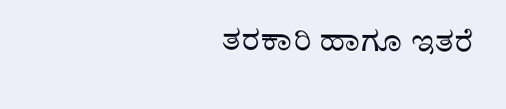ತರಕಾರಿ ಹಾಗೂ ಇತರೆ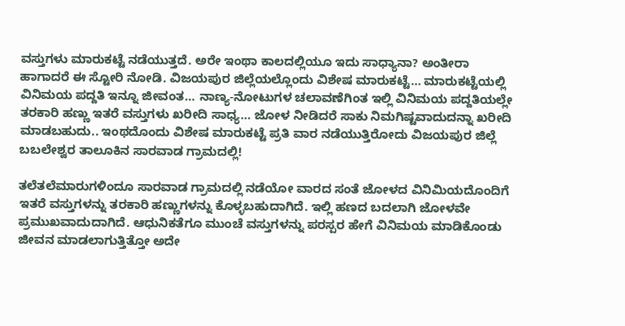ವಸ್ತುಗಳು ಮಾರುಕಟ್ಟೆ ನಡೆಯುತ್ತದೆ. ಅರೇ ಇಂಥಾ ಕಾಲದಲ್ಲಿಯೂ ಇದು ಸಾಧ್ಯಾನಾ? ಅಂತೀರಾ ಹಾಗಾದರೆ ಈ ಸ್ಟೋರಿ ನೋಡಿ. ವಿಜಯಪುರ ಜಿಲ್ಲೆಯಲ್ಲೊಂದು ವಿಶೇಷ ಮಾರುಕಟ್ಟೆ… ಮಾರುಕಟ್ಟೆಯಲ್ಲಿ ವಿನಿಮಯ ಪದ್ದತಿ ಇನ್ನೂ ಜೀವಂತ… ನಾಣ್ಯ-ನೋಟುಗಳ ಚಲಾವಣೆಗಿಂತ ಇಲ್ಲಿ ವಿನಿಮಯ ಪದ್ದತಿಯಲ್ಲೇ ತರಕಾರಿ ಹಣ್ಣು ಇತರೆ ವಸ್ತುಗಳು ಖರೀದಿ ಸಾಧ್ಯ… ಜೋಳ ನೀಡಿದರೆ ಸಾಕು ನಿಮಗಿಷ್ಟವಾದುದನ್ನಾ ಖರೀದಿ ಮಾಡಬಹುದು.. ಇಂಥದೊಂದು ವಿಶೇಷ ಮಾರುಕಟ್ಟೆ ಪ್ರತಿ ವಾರ ನಡೆಯುತ್ತಿರೋದು ವಿಜಯಪುರ ಜಿಲ್ಲೆ ಬಬಲೇಶ್ವರ ತಾಲೂಕಿನ ಸಾರವಾಡ ಗ್ರಾಮದಲ್ಲಿ!

ತಲೆತಲೆಮಾರುಗಳಿಂದೂ ಸಾರವಾಡ ಗ್ರಾಮದಲ್ಲಿ ನಡೆಯೋ ವಾರದ ಸಂತೆ ಜೋಳದ ವಿನಿಮಿಯದೊಂದಿಗೆ ಇತರೆ ವಸ್ತುಗಳನ್ನು ತರಕಾರಿ ಹಣ್ಣುಗಳನ್ನು ಕೊಳ್ಳಬಹುದಾಗಿದೆ. ಇಲ್ಲಿ ಹಣದ ಬದಲಾಗಿ ಜೋಳವೇ ಪ್ರಮುಖವಾದುದಾಗಿದೆ. ಆಧುನಿಕತೆಗೂ ಮುಂಚೆ ವಸ್ತುಗಳನ್ನು ಪರಸ್ಪರ ಹೇಗೆ ವಿನಿಮಯ ಮಾಡಿಕೊಂಡು ಜೀವನ ಮಾಡಲಾಗುತ್ತಿತ್ತೋ ಅದೇ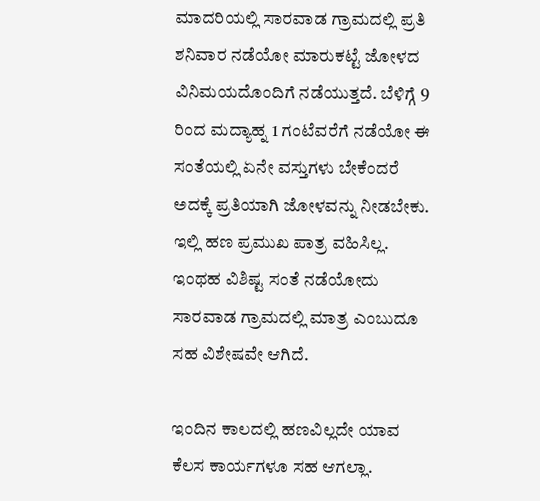ಮಾದರಿಯಲ್ಲಿ ಸಾರವಾಡ ಗ್ರಾಮದಲ್ಲಿ ಪ್ರತಿ ಶನಿವಾರ ನಡೆಯೋ ಮಾರುಕಟ್ಟೆ ಜೋಳದ ವಿನಿಮಯದೊಂದಿಗೆ ನಡೆಯುತ್ತದೆ. ಬೆಳಿಗ್ಗೆ 9 ರಿಂದ ಮದ್ಯಾಹ್ನ 1 ಗಂಟೆವರೆಗೆ ನಡೆಯೋ ಈ ಸಂತೆಯಲ್ಲಿ ಏನೇ ವಸ್ತುಗಳು ಬೇಕೆಂದರೆ ಅದಕ್ಕೆ ಪ್ರತಿಯಾಗಿ ಜೋಳವನ್ನು ನೀಡಬೇಕು. ಇಲ್ಲಿ ಹಣ ಪ್ರಮುಖ ಪಾತ್ರ ವಹಿಸಿಲ್ಲ. ಇಂಥಹ ವಿಶಿಷ್ಟ ಸಂತೆ ನಡೆಯೋದು ಸಾರವಾಡ ಗ್ರಾಮದಲ್ಲಿ ಮಾತ್ರ ಎಂಬುದೂ ಸಹ ವಿಶೇಷವೇ ಆಗಿದೆ.

ಇಂದಿನ ಕಾಲದಲ್ಲಿ ಹಣವಿಲ್ಲದೇ ಯಾವ ಕೆಲಸ ಕಾರ್ಯಗಳೂ ಸಹ ಆಗಲ್ಲಾ.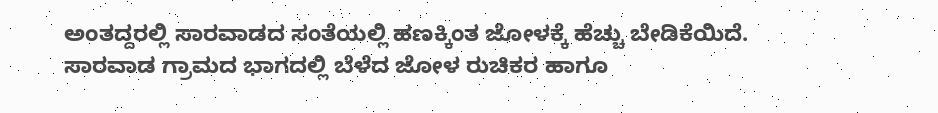ಅಂತದ್ದರಲ್ಲಿ ಸಾರವಾಡದ ಸಂತೆಯಲ್ಲಿ ಹಣಕ್ಕಿಂತ ಜೋಳಕ್ಕೆ ಹೆಚ್ಚು ಬೇಡಿಕೆಯಿದೆ. ಸಾರವಾಡ ಗ್ರಾಮದ ಭಾಗದಲ್ಲಿ ಬೆಳೆದ ಜೋಳ ರುಚಿಕರ ಹಾಗೂ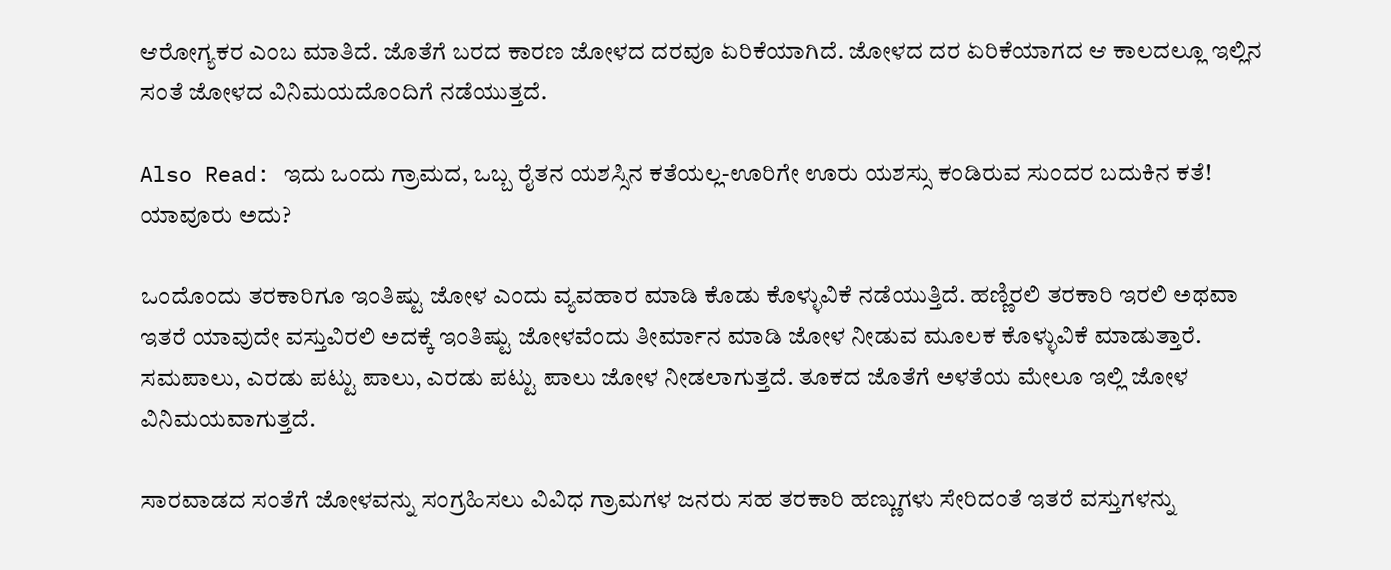ಆರೋಗ್ಯಕರ ಎಂಬ ಮಾತಿದೆ. ಜೊತೆಗೆ ಬರದ ಕಾರಣ ಜೋಳದ ದರವೂ ಏರಿಕೆಯಾಗಿದೆ. ಜೋಳದ ದರ ಏರಿಕೆಯಾಗದ ಆ ಕಾಲದಲ್ಲೂ ಇಲ್ಲಿನ ಸಂತೆ ಜೋಳದ ವಿನಿಮಯದೊಂದಿಗೆ ನಡೆಯುತ್ತದೆ.

Also Read: ಇದು ಒಂದು ಗ್ರಾಮದ, ಒಬ್ಬ ರೈತನ ಯಶಸ್ಸಿನ ಕತೆಯಲ್ಲ-ಊರಿಗೇ ಊರು ಯಶಸ್ಸು ಕಂಡಿರುವ ಸುಂದರ ಬದುಕಿನ ಕತೆ! ಯಾವೂರು ಅದು?

ಒಂದೊಂದು ತರಕಾರಿಗೂ ಇಂತಿಷ್ಟು ಜೋಳ ಎಂದು ವ್ಯವಹಾರ ಮಾಡಿ ಕೊಡು ಕೊಳ್ಳುವಿಕೆ ನಡೆಯುತ್ತಿದೆ. ಹಣ್ಣಿರಲಿ ತರಕಾರಿ ಇರಲಿ ಅಥವಾ ಇತರೆ ಯಾವುದೇ ವಸ್ತುವಿರಲಿ ಅದಕ್ಕೆ ಇಂತಿಷ್ಟು ಜೋಳವೆಂದು ತೀರ್ಮಾನ ಮಾಡಿ ಜೋಳ ನೀಡುವ ಮೂಲಕ ಕೊಳ್ಳುವಿಕೆ ಮಾಡುತ್ತಾರೆ. ಸಮಪಾಲು, ಎರಡು ಪಟ್ಟು ಪಾಲು, ಎರಡು ಪಟ್ಟು ಪಾಲು ಜೋಳ ನೀಡಲಾಗುತ್ತದೆ. ತೂಕದ ಜೊತೆಗೆ ಅಳತೆಯ ಮೇಲೂ ಇಲ್ಲಿ ಜೋಳ ವಿನಿಮಯವಾಗುತ್ತದೆ.

ಸಾರವಾಡದ ಸಂತೆಗೆ ಜೋಳವನ್ನು ಸಂಗ್ರಹಿಸಲು ವಿವಿಧ ಗ್ರಾಮಗಳ ಜನರು ಸಹ ತರಕಾರಿ ಹಣ್ಣುಗಳು ಸೇರಿದಂತೆ ಇತರೆ ವಸ್ತುಗಳನ್ನು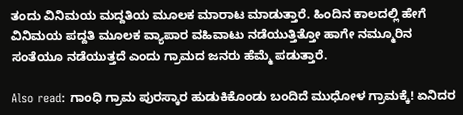ತಂದು ವಿನಿಮಯ ಮದ್ದತಿಯ ಮೂಲಕ ಮಾರಾಟ ಮಾಡುತ್ತಾರೆ. ಹಿಂದಿನ ಕಾಲದಲ್ಲಿ ಹೇಗೆ ವಿನಿಮಯ ಪದ್ದತಿ ಮೂಲಕ ವ್ಯಾಪಾರ ವಹಿವಾಟು ನಡೆಯುತ್ತಿತ್ತೋ ಹಾಗೇ ನಮ್ಮೂರಿನ ಸಂತೆಯೂ ನಡೆಯುತ್ತದೆ ಎಂದು ಗ್ರಾಮದ ಜನರು ಹೆಮ್ಮೆ ಪಡುತ್ತಾರೆ.

Also read: ಗಾಂಧಿ ಗ್ರಾಮ ಪುರಸ್ಕಾರ ಹುಡುಕಿಕೊಂಡು ಬಂದಿದೆ ಮುಧೋಳ ಗ್ರಾಮಕ್ಕೆ! ಏನಿದರ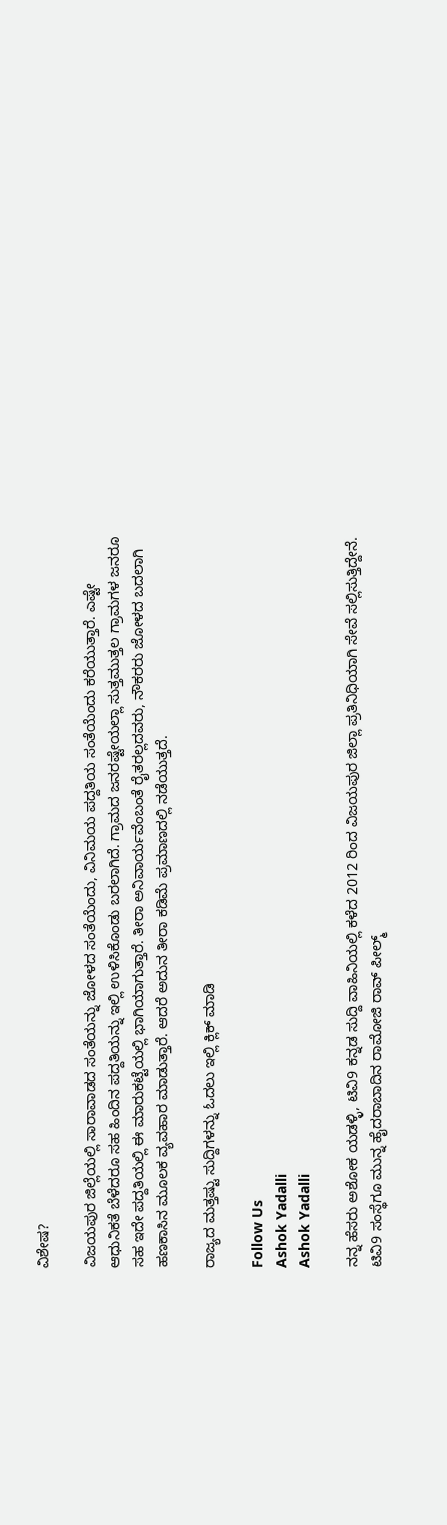ವಿಶೇಷ?

ವಿಜಯಪುರ ಜಿಲ್ಲೆಯಲ್ಲಿ ಸಾರಾವಾಡದ ಸಂತೆಯನ್ನು ಜೋಳದ ಸಂತೆಯೆಂದು, ವಿನಿಮಯ ಪದ್ದತಿಯ ಸಂತೆಯೆಂದು ಕರೆಯುತ್ತಾರೆ. ಎಷ್ಟೇ ಆಧುನಿಕತೆ ಬೆಳೆದರೂ ಸಹ ಹಿಂದಿನ ಪದ್ದತಿಯನ್ನು ಇಲ್ಲಿ ಉಳಿಸಿಕೊಂಡು ಬರಲಾಗಿದೆ. ಗ್ರಾಮದ ಜನರಷ್ಟೇಯಲ್ಲಾ ಸುತ್ತಮುತ್ತಲ ಗ್ರಾಮಗಳ ಜನರೂ ಸಹ ಇದೇ ಪದ್ದತಿಯಲ್ಲಿ ಈ ಮಾರುಕಟ್ಟೆಯಲ್ಲಿ ಭಾಗಿಯಾಗುತ್ತಾರೆ. ತೀರಾ ಅನಿವಾರ್ಯವೆಂಬಂತೆ ರೈತರಲ್ಲದವರು, ನೌಕರರು ಜೋಳದ ಬದಲಾಗಿ ಹಣಕಾಸಿನ ಮೂಲಕ ವ್ಯವಹಾರ ಮಾಡುತ್ತಾರೆ. ಆದರೆ ಅದುನ ತೀರಾ ಕಡಿಮೆ ಪ್ರಮಾಣದಲ್ಲಿ ನಡೆಯುತ್ತದೆ.

ರಾಜ್ಯದ ಮತ್ತಷ್ಟು ಸುದ್ದಿಗಳನ್ನು ಓದಲು ಇಲ್ಲಿ ಕ್ಲಿಕ್ ಮಾಡಿ

Follow Us
Ashok Yadalli
Ashok Yadalli

ನನ್ನ ಹೆಸರು ಅಶೋಕ ಯಡಳ್ಳಿ, ಟಿವಿ9 ಕನ್ನಡ ಸುದ್ದಿ ವಾಹಿನಿಯಲ್ಲಿ ಕಳೆದ 2012 ರಿಂದ ವಿಜಯಪುರ ಜಿಲ್ಲಾ ಪ್ರತಿನಿಧಿಯಾಗಿ ಸೇವೆ ಸಲ್ಲಿಸುತ್ತಿದ್ದೇನೆ. ಟಿವಿ9 ಸಂಸ್ಥೆಗೂ ಮುನ್ನ ಹೈದರಾಬಾದಿನ ರಾಮೋಜಿ ರಾವ್ ಪೀಲ್ಮ್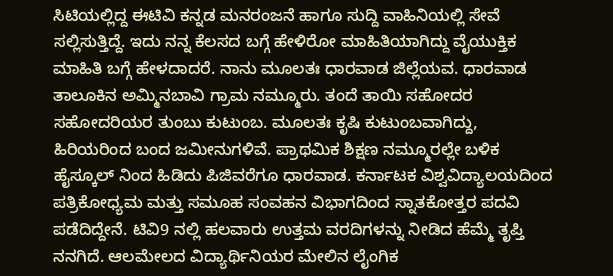ಸಿಟಿಯಲ್ಲಿದ್ದ ಈಟಿವಿ ಕನ್ನಡ ಮನರಂಜನೆ ಹಾಗೂ ಸುದ್ದಿ ವಾಹಿನಿಯಲ್ಲಿ ಸೇವೆ ಸಲ್ಲಿಸುತ್ತಿದ್ದೆ. ಇದು ನನ್ನ ಕೆಲಸದ ಬಗ್ಗೆ ಹೇಳಿರೋ ಮಾಹಿತಿಯಾಗಿದ್ದು ವೈಯುಕ್ತಿಕ ಮಾಹಿತಿ ಬಗ್ಗೆ ಹೇಳದಾದರೆ. ನಾನು ಮೂಲತಃ ಧಾರವಾಡ ಜಿಲ್ಲೆಯವ. ಧಾರವಾಡ ತಾಲೂಕಿನ ಅಮ್ಮಿನಬಾವಿ ಗ್ರಾಮ ನಮ್ಮೂರು. ತಂದೆ ತಾಯಿ ಸಹೋದರ ಸಹೋದರಿಯರ ತುಂಬು ಕುಟುಂಬ. ಮೂಲತಃ ಕೃಷಿ ಕುಟುಂಬವಾಗಿದ್ದು, ಹಿರಿಯರಿಂದ ಬಂದ ಜಮೀನುಗಳಿವೆ. ಪ್ರಾಥಮಿಕ ಶಿಕ್ಷಣ ನಮ್ಮೂರಲ್ಲೇ ಬಳಿಕ ಹೈಸ್ಕೂಲ್ ನಿಂದ ಹಿಡಿದು ಪಿಜಿವರೆಗೂ ಧಾರವಾಡ. ಕರ್ನಾಟಕ ವಿಶ್ವವಿದ್ಯಾಲಯದಿಂದ ಪತ್ರಿಕೋಧ್ಯಮ ಮತ್ತು ಸಮೂಹ ಸಂವಹನ ವಿಭಾಗದಿಂದ ಸ್ನಾತಕೋತ್ತರ ಪದವಿ ಪಡೆದಿದ್ದೇನೆ. ಟಿವಿ9 ನಲ್ಲಿ ಹಲವಾರು ಉತ್ತಮ ವರದಿಗಳನ್ನು ನೀಡಿದ ಹೆಮ್ಮೆ ತೃಪ್ತಿ ನನಗಿದೆ. ಆಲಮೇಲದ ವಿದ್ಯಾರ್ಥಿನಿಯರ ಮೇಲಿನ ಲೈಂಗಿಕ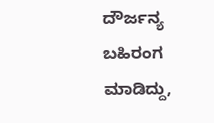ದೌರ್ಜನ್ಯ ಬಹಿರಂಗ ಮಾಡಿದ್ದು,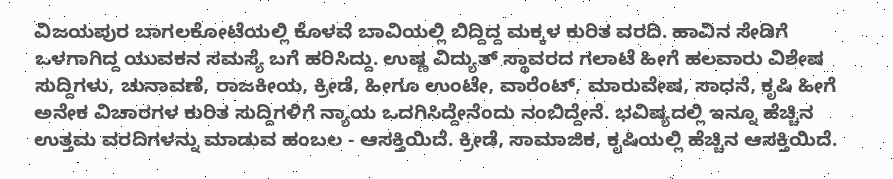ವಿಜಯಪುರ ಬಾಗಲಕೋಟೆಯಲ್ಲಿ ಕೊಳವೆ ಬಾವಿಯಲ್ಲಿ ಬಿದ್ದಿದ್ದ ಮಕ್ಕಳ ಕುರಿತ ವರದಿ. ಹಾವಿನ ಸೇಡಿಗೆ ಒಳಗಾಗಿದ್ದ ಯುವಕನ ಸಮಸ್ಯೆ ಬಗೆ ಹರಿಸಿದ್ದು. ಉಷ್ಣ ವಿದ್ಯುತ್ ಸ್ಥಾವರದ ಗಲಾಟೆ ಹೀಗೆ ಹಲವಾರು ವಿಶೇಷ ಸುದ್ದಿಗಳು, ಚುನಾವಣೆ, ರಾಜಕೀಯ, ಕ್ರೀಡೆ, ಹೀಗೂ ಉಂಟೇ, ವಾರೆಂಟ್, ಮಾರುವೇಷ, ಸಾಧನೆ, ಕೃಷಿ ಹೀಗೆ ಅನೇಕ ವಿಚಾರಗಳ ಕುರಿತ ಸುದ್ದಿಗಳಿಗೆ ನ್ಯಾಯ ಒದಗಿಸಿದ್ದೇನೆಂದು ನಂಬಿದ್ದೇನೆ. ಭವಿಷ್ಯದಲ್ಲಿ ಇನ್ನೂ ಹೆಚ್ಚಿನ ಉತ್ತಮ ವರದಿಗಳನ್ನು ಮಾಡುವ ಹಂಬಲ - ಆಸಕ್ತಿಯಿದೆ. ಕ್ರೀಡೆ, ಸಾಮಾಜಿಕ, ಕೃಷಿಯಲ್ಲಿ ಹೆಚ್ಚಿನ ಆಸಕ್ತಿಯಿದೆ.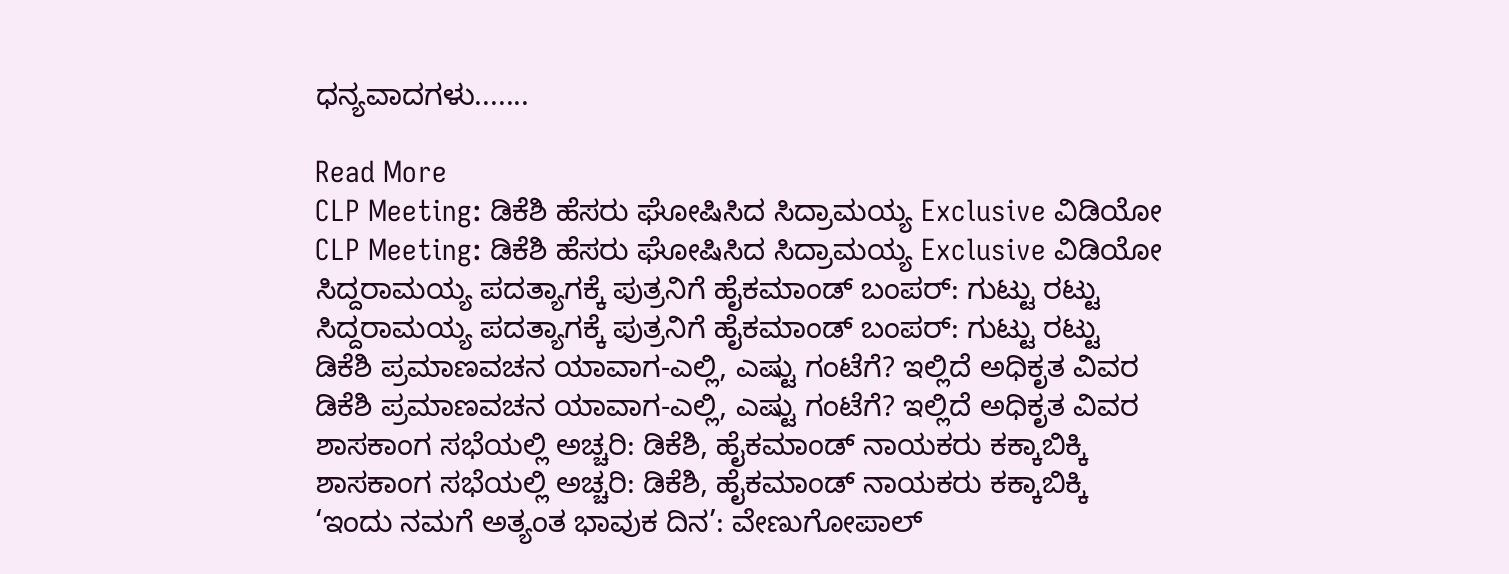ಧನ್ಯವಾದಗಳು.......

Read More
CLP Meeting: ಡಿಕೆಶಿ ಹೆಸರು ಘೋಷಿಸಿದ ಸಿದ್ರಾಮಯ್ಯ Exclusive ವಿಡಿಯೋ
CLP Meeting: ಡಿಕೆಶಿ ಹೆಸರು ಘೋಷಿಸಿದ ಸಿದ್ರಾಮಯ್ಯ Exclusive ವಿಡಿಯೋ
ಸಿದ್ದರಾಮಯ್ಯ ಪದತ್ಯಾಗಕ್ಕೆ ಪುತ್ರನಿಗೆ ಹೈಕಮಾಂಡ್ ಬಂಪರ್: ಗುಟ್ಟು ರಟ್ಟು
ಸಿದ್ದರಾಮಯ್ಯ ಪದತ್ಯಾಗಕ್ಕೆ ಪುತ್ರನಿಗೆ ಹೈಕಮಾಂಡ್ ಬಂಪರ್: ಗುಟ್ಟು ರಟ್ಟು
ಡಿಕೆಶಿ ಪ್ರಮಾಣವಚನ ಯಾವಾಗ-ಎಲ್ಲಿ, ಎಷ್ಟು ಗಂಟೆಗೆ? ಇಲ್ಲಿದೆ ಅಧಿಕೃತ ವಿವರ
ಡಿಕೆಶಿ ಪ್ರಮಾಣವಚನ ಯಾವಾಗ-ಎಲ್ಲಿ, ಎಷ್ಟು ಗಂಟೆಗೆ? ಇಲ್ಲಿದೆ ಅಧಿಕೃತ ವಿವರ
ಶಾಸಕಾಂಗ ಸಭೆಯಲ್ಲಿ ಅಚ್ಚರಿ: ಡಿಕೆಶಿ, ಹೈಕಮಾಂಡ್ ನಾಯಕರು ಕಕ್ಕಾಬಿಕ್ಕಿ
ಶಾಸಕಾಂಗ ಸಭೆಯಲ್ಲಿ ಅಚ್ಚರಿ: ಡಿಕೆಶಿ, ಹೈಕಮಾಂಡ್ ನಾಯಕರು ಕಕ್ಕಾಬಿಕ್ಕಿ
‘ಇಂದು ನಮಗೆ ಅತ್ಯಂತ ಭಾವುಕ ದಿನ’: ವೇಣುಗೋಪಾಲ್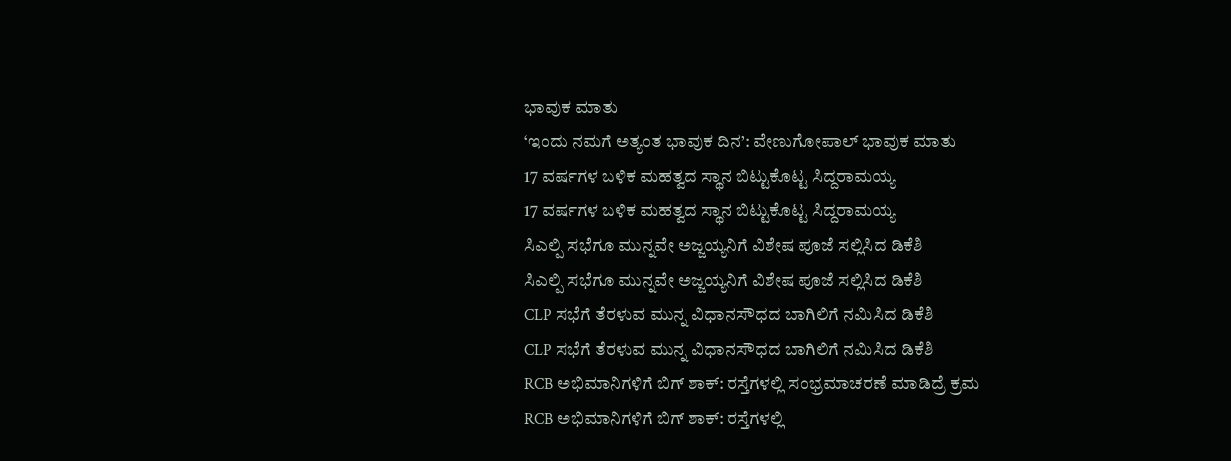ಭಾವುಕ ಮಾತು
‘ಇಂದು ನಮಗೆ ಅತ್ಯಂತ ಭಾವುಕ ದಿನ’: ವೇಣುಗೋಪಾಲ್ ಭಾವುಕ ಮಾತು
17 ವರ್ಷಗಳ ಬಳಿಕ ಮಹತ್ವದ ಸ್ಥಾನ ಬಿಟ್ಟುಕೊಟ್ಟ ಸಿದ್ದರಾಮಯ್ಯ
17 ವರ್ಷಗಳ ಬಳಿಕ ಮಹತ್ವದ ಸ್ಥಾನ ಬಿಟ್ಟುಕೊಟ್ಟ ಸಿದ್ದರಾಮಯ್ಯ
ಸಿಎಲ್ಪಿ ಸಭೆಗೂ ಮುನ್ನವೇ ಅಜ್ಜಯ್ಯನಿಗೆ ವಿಶೇಷ ಪೂಜೆ ಸಲ್ಲಿಸಿದ ಡಿಕೆಶಿ
ಸಿಎಲ್ಪಿ ಸಭೆಗೂ ಮುನ್ನವೇ ಅಜ್ಜಯ್ಯನಿಗೆ ವಿಶೇಷ ಪೂಜೆ ಸಲ್ಲಿಸಿದ ಡಿಕೆಶಿ
CLP ಸಭೆಗೆ ತೆರಳುವ ಮುನ್ನ ವಿಧಾನಸೌಧದ ಬಾಗಿಲಿಗೆ ನಮಿಸಿದ ಡಿಕೆಶಿ
CLP ಸಭೆಗೆ ತೆರಳುವ ಮುನ್ನ ವಿಧಾನಸೌಧದ ಬಾಗಿಲಿಗೆ ನಮಿಸಿದ ಡಿಕೆಶಿ
RCB ಅಭಿಮಾನಿಗಳಿಗೆ ಬಿಗ್ ಶಾಕ್: ರಸ್ತೆಗಳಲ್ಲಿ ಸಂಭ್ರಮಾಚರಣೆ ಮಾಡಿದ್ರೆ ಕ್ರಮ
RCB ಅಭಿಮಾನಿಗಳಿಗೆ ಬಿಗ್ ಶಾಕ್: ರಸ್ತೆಗಳಲ್ಲಿ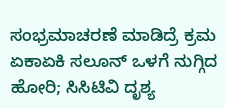ಸಂಭ್ರಮಾಚರಣೆ ಮಾಡಿದ್ರೆ ಕ್ರಮ
ಏಕಾಏಕಿ ಸಲೂನ್ ಒಳಗೆ ನುಗ್ಗಿದ ಹೋರಿ; ಸಿಸಿಟಿವಿ ದೃಶ್ಯ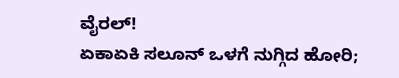ವೈರಲ್!
ಏಕಾಏಕಿ ಸಲೂನ್ ಒಳಗೆ ನುಗ್ಗಿದ ಹೋರಿ;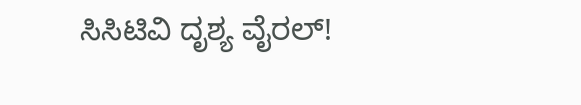ಸಿಸಿಟಿವಿ ದೃಶ್ಯ ವೈರಲ್!